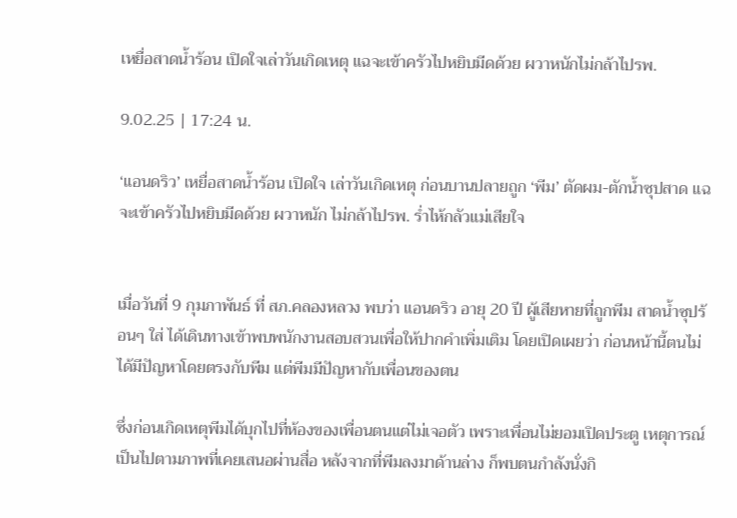เหยื่อสาดน้ำร้อน เปิดใจเล่าวันเกิดเหตุ แฉจะเข้าครัวไปหยิบมีดด้วย ผวาหนักไม่กล้าไปรพ.

9.02.25 | 17:24 น.

‘แอนดริว’ เหยื่อสาดน้ำร้อน เปิดใจ เล่าวันเกิดเหตุ ก่อนบานปลายถูก ‘พีม’ ตัดผม-ตักน้ำซุปสาด แฉจะเข้าครัวไปหยิบมีดด้วย ผวาหนัก ไม่กล้าไปรพ. ร่ำไห้กลัวแม่เสียใจ


เมื่อวันที่ 9 กุมภาพันธ์ ที่ สภ.คลองหลวง พบว่า แอนดริว อายุ 20 ปี ผู้เสียหายที่ถูกพีม สาดน้ำซุปร้อนๆ ใส่ ได้เดินทางเข้าพบพนักงานสอบสวนเพื่อให้ปากคำเพิ่มเติม โดยเปิดเผยว่า ก่อนหน้านี้ตนไม่ได้มีปัญหาโดยตรงกับพีม แต่พีมมีปัญหากับเพื่อนของตน

ซึ่งก่อนเกิดเหตุพีมได้บุกไปที่ห้องของเพื่อนตนแต่ไม่เจอตัว เพราะเพื่อนไม่ยอมเปิดประตู เหตุการณ์เป็นไปตามภาพที่เคยเสนอผ่านสื่อ หลังจากที่พีมลงมาด้านล่าง ก็พบตนกำลังนั่งกิ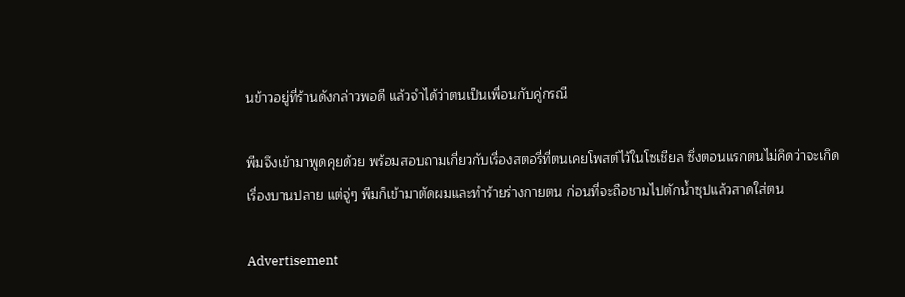นข้าวอยู่ที่ร้านดังกล่าวพอดี แล้วจำได้ว่าตนเป็นเพื่อนกับคู่กรณี

พีมจึงเข้ามาพูดคุยด้วย พร้อมสอบถามเกี่ยวกับเรื่องสตอรี่ที่ตนเคยโพสต์ไว้ในโซเชียล ซึ่งตอนแรกตนไม่คิดว่าจะเกิดเรื่องบานปลาย แต่จู่ๆ พีมก็เข้ามาตัดผมและทำร้ายร่างกายตน ก่อนที่จะถือชามไปตักน้ำซุปแล้วสาดใส่ตน

Advertisement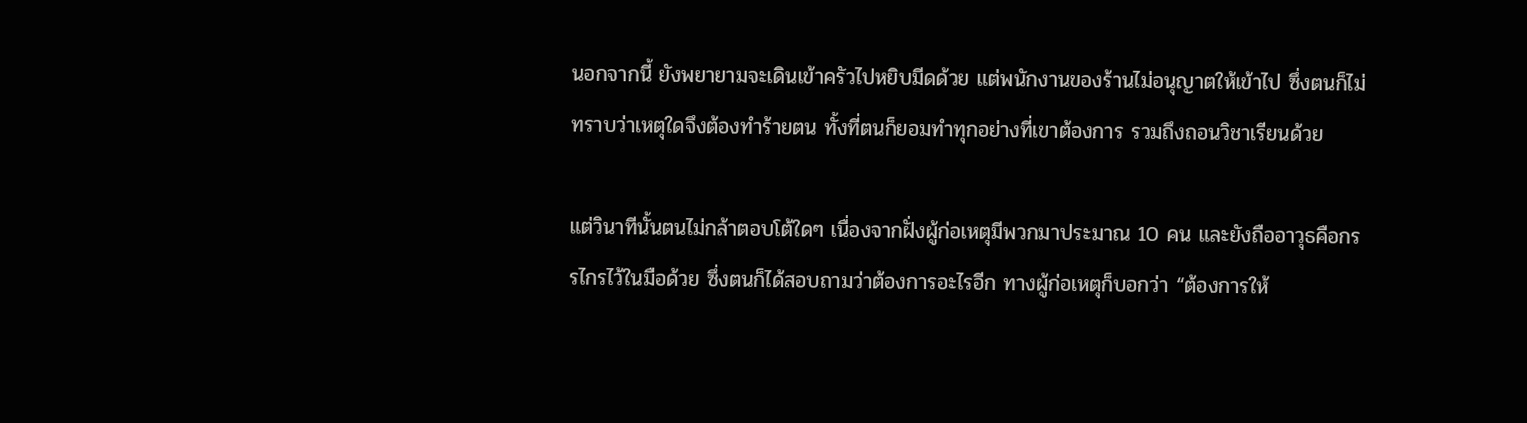นอกจากนี้ ยังพยายามจะเดินเข้าครัวไปหยิบมีดด้วย แต่พนักงานของร้านไม่อนุญาตให้เข้าไป ซึ่งตนก็ไม่ทราบว่าเหตุใดจึงต้องทำร้ายตน ทั้งที่ตนก็ยอมทำทุกอย่างที่เขาต้องการ รวมถึงถอนวิชาเรียนด้วย

แต่วินาทีนั้นตนไม่กล้าตอบโต้ใดๆ เนื่องจากฝั่งผู้ก่อเหตุมีพวกมาประมาณ 10 คน และยังถืออาวุธคือกรรไกรไว้ในมือด้วย ซึ่งตนก็ได้สอบถามว่าต้องการอะไรอีก ทางผู้ก่อเหตุก็บอกว่า “ต้องการให้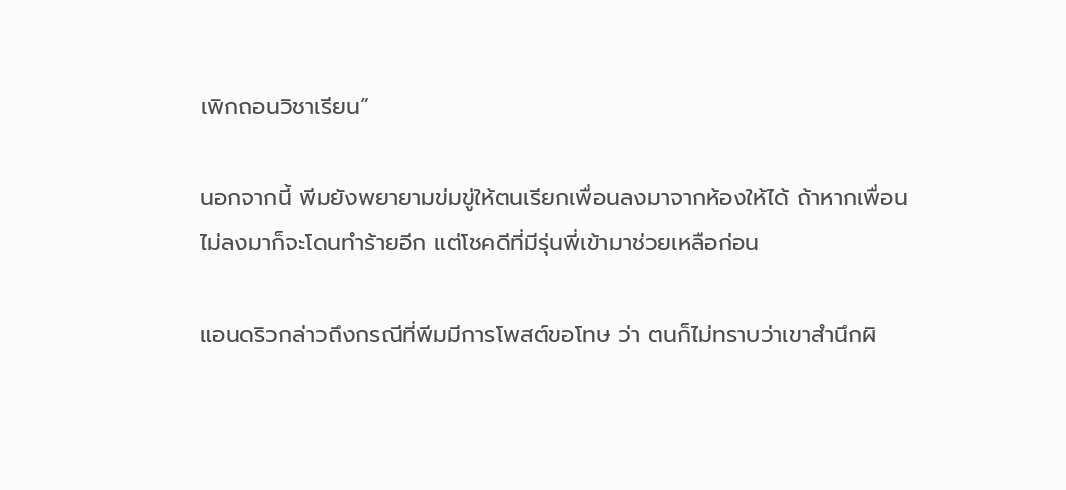เพิกถอนวิชาเรียน”

นอกจากนี้ พีมยังพยายามข่มขู่ให้ตนเรียกเพื่อนลงมาจากห้องให้ได้ ถ้าหากเพื่อนไม่ลงมาก็จะโดนทำร้ายอีก แต่โชคดีที่มีรุ่นพี่เข้ามาช่วยเหลือก่อน

แอนดริวกล่าวถึงกรณีที่พีมมีการโพสต์ขอโทษ ว่า ตนก็ไม่ทราบว่าเขาสำนึกผิ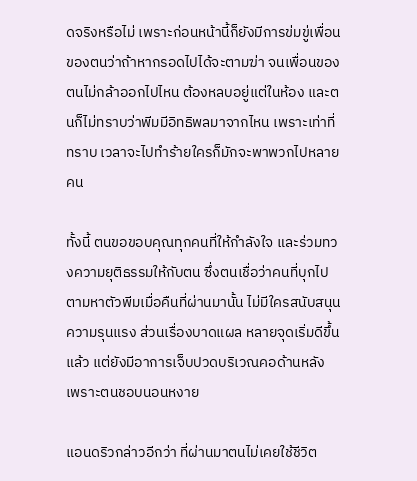ดจริงหรือไม่ เพราะก่อนหน้านี้ก็ยังมีการข่มขู่เพื่อนของตนว่าถ้าหากรอดไปได้จะตามฆ่า จนเพื่อนของตนไม่กล้าออกไปไหน ต้องหลบอยู่แต่ในห้อง และตนก็ไม่ทราบว่าพีมมีอิทธิพลมาจากไหน เพราะเท่าที่ทราบ เวลาจะไปทำร้ายใครก็มักจะพาพวกไปหลายคน

ทั้งนี้ ตนขอขอบคุณทุกคนที่ให้กำลังใจ และร่วมทวงความยุติธรรมให้กับตน ซึ่งตนเชื่อว่าคนที่บุกไปตามหาตัวพีมเมื่อคืนที่ผ่านมานั้น ไม่มีใครสนับสนุนความรุนแรง ส่วนเรื่องบาดแผล หลายจุดเริ่มดีขึ้นแล้ว แต่ยังมีอาการเจ็บปวดบริเวณคอด้านหลัง เพราะตนชอบนอนหงาย

แอนดริวกล่าวอีกว่า ที่ผ่านมาตนไม่เคยใช้ชีวิต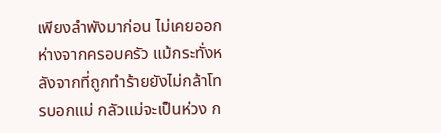เพียงลำพังมาก่อน ไม่เคยออกห่างจากครอบครัว แม้กระทั่งหลังจากที่ถูกทำร้ายยังไม่กล้าโทรบอกแม่ กลัวแม่จะเป็นห่วง ก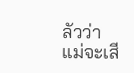ลัวว่าแม่จะเสี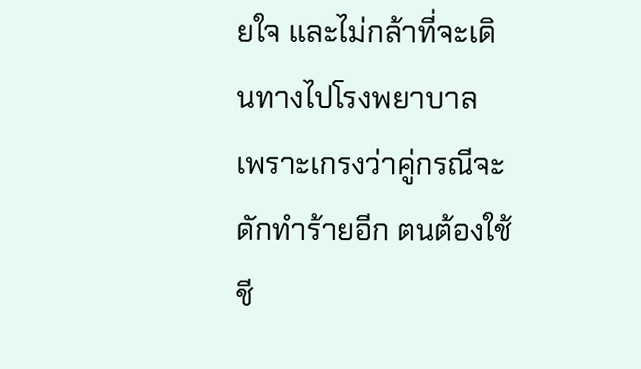ยใจ และไม่กล้าที่จะเดินทางไปโรงพยาบาล เพราะเกรงว่าคู่กรณีจะดักทำร้ายอีก ตนต้องใช้ชี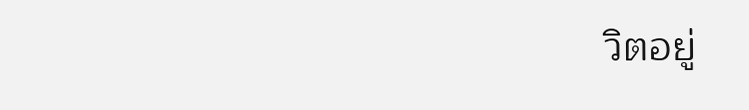วิตอยู่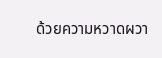ด้วยความหวาดผวา